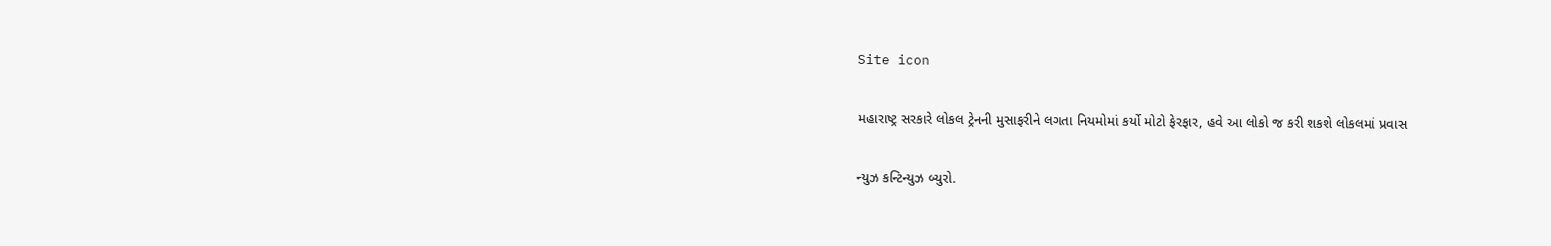Site icon

મહારાષ્ટ્ર સરકારે લોકલ ટ્રેનની મુસાફરીને લગતા નિયમોમાં કર્યો મોટો ફેરફાર, હવે આ લોકો જ કરી શકશે લોકલમાં પ્રવાસ

ન્યુઝ કન્ટિન્યુઝ બ્યુરો.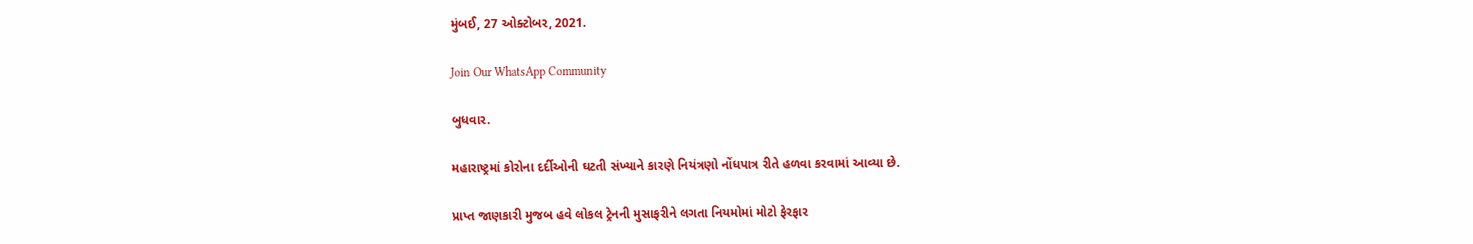મુંબઈ, 27 ઓક્ટોબર, 2021.

Join Our WhatsApp Community

બુધવાર.

મહારાષ્ટ્રમાં કોરોના દર્દીઓની ઘટતી સંખ્યાને કારણે નિયંત્રણો નોંધપાત્ર રીતે હળવા કરવામાં આવ્યા છે.

પ્રાપ્ત જાણકારી મુજબ હવે લોકલ ટ્રેનની મુસાફરીને લગતા નિયમોમાં મોટો ફેરફાર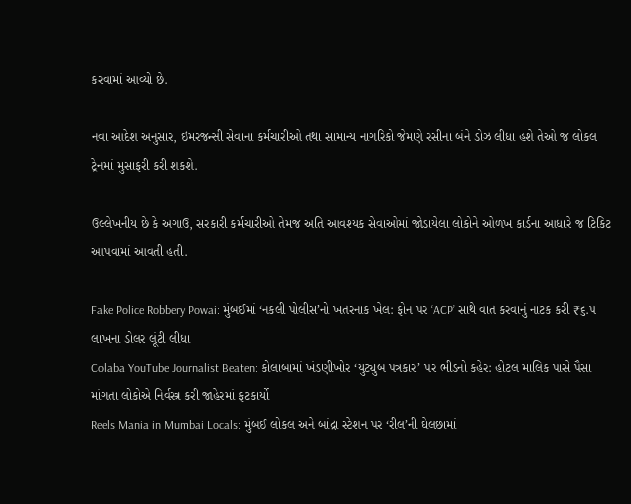કરવામાં આવ્યો છે.

નવા આદેશ અનુસાર, ઇમરજન્સી સેવાના કર્મચારીઓ તથા સામાન્ય નાગરિકો જેમણે રસીના બંને ડોઝ લીધા હશે તેઓ જ લોકલ ટ્રેનમાં મુસાફરી કરી શકશે.

ઉલ્લેખનીય છે કે અગાઉ, સરકારી કર્મચારીઓ તેમજ અતિ આવશ્યક સેવાઓમાં જોડાયેલા લોકોને ઓળખ કાર્ડના આધારે જ ટિકિટ આપવામાં આવતી હતી.

Fake Police Robbery Powai: મુંબઈમાં ‘નકલી પોલીસ’નો ખતરનાક ખેલ: ફોન પર ‘ACP’ સાથે વાત કરવાનું નાટક કરી ₹૬.૫ લાખના ડોલર લૂંટી લીધા
Colaba YouTube Journalist Beaten: કોલાબામાં ખંડણીખોર ‘યુટ્યુબ પત્રકાર’ પર ભીડનો કહેર: હોટલ માલિક પાસે પૈસા માંગતા લોકોએ નિર્વસ્ત્ર કરી જાહેરમાં ફટકાર્યો
Reels Mania in Mumbai Locals: મુંબઈ લોકલ અને બાંદ્રા સ્ટેશન પર ‘રીલ’ની ઘેલછામાં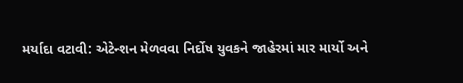મર્યાદા વટાવી: એટેન્શન મેળવવા નિર્દોષ યુવકને જાહેરમાં માર માર્યો અને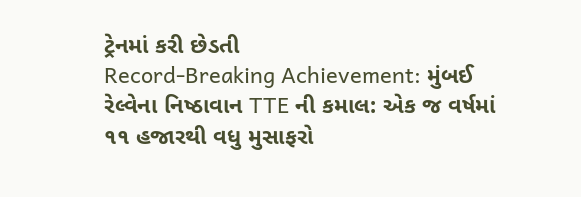ટ્રેનમાં કરી છેડતી
Record-Breaking Achievement: મુંબઈ રેલ્વેના નિષ્ઠાવાન TTE ની કમાલ: એક જ વર્ષમાં ૧૧ હજારથી વધુ મુસાફરો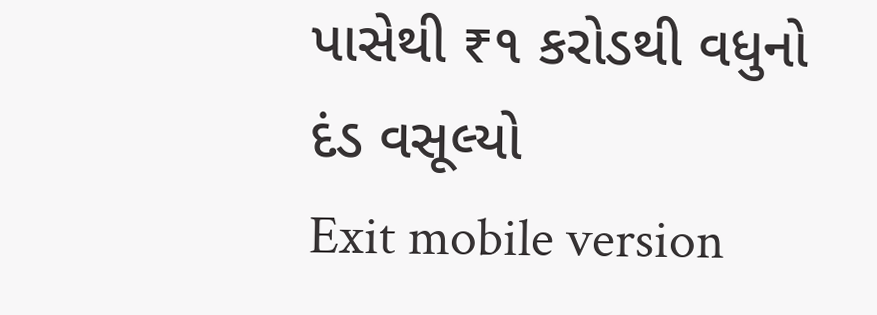પાસેથી ₹૧ કરોડથી વધુનો દંડ વસૂલ્યો
Exit mobile version